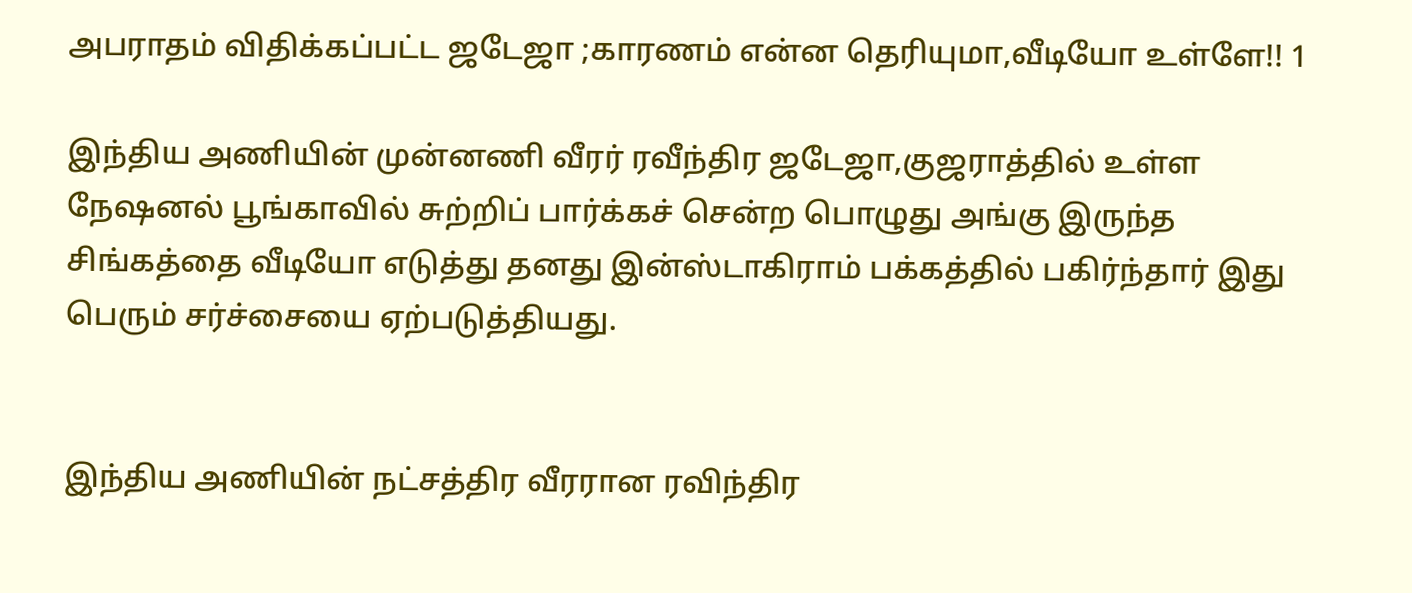அபராதம் விதிக்கப்பட்ட ஜடேஜா ;காரணம் என்ன தெரியுமா,வீடியோ உள்ளே!! 1

இந்திய அணியின் முன்னணி வீரர் ரவீந்திர ஜடேஜா,குஜராத்தில் உள்ள நேஷனல் பூங்காவில் சுற்றிப் பார்க்கச் சென்ற பொழுது அங்கு இருந்த சிங்கத்தை வீடியோ எடுத்து தனது இன்ஸ்டாகிராம் பக்கத்தில் பகிர்ந்தார் இது பெரும் சர்ச்சையை ஏற்படுத்தியது.


இந்திய அணியின் நட்சத்திர வீரரான ரவிந்திர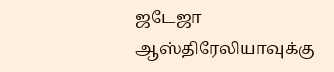ஜடேஜா ஆஸ்திரேலியாவுக்கு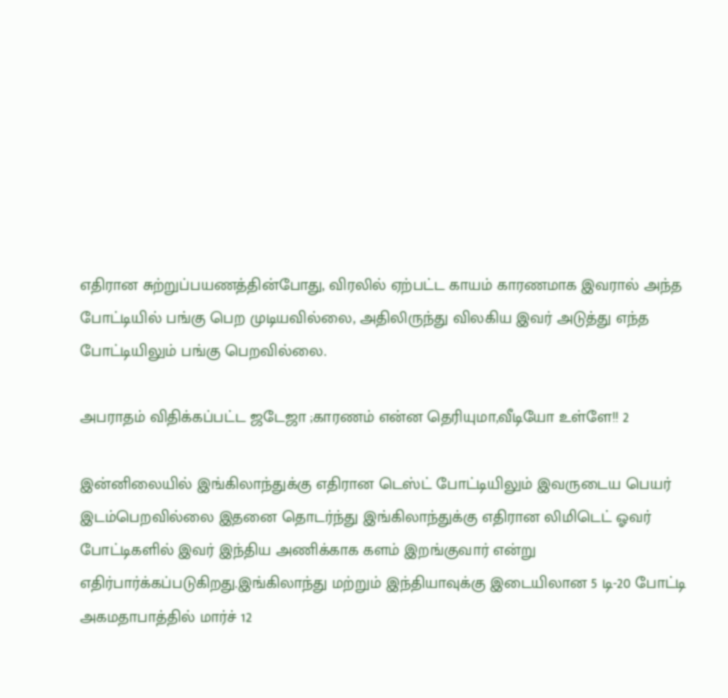எதிரான சுற்றுப்பயணத்தின்போது, விரலில் ஏற்பட்ட காயம் காரணமாக இவரால் அந்த போட்டியில் பங்கு பெற முடியவில்லை, அதிலிருந்து விலகிய இவர் அடுத்து எந்த போட்டியிலும் பங்கு பெறவில்லை.

அபராதம் விதிக்கப்பட்ட ஜடேஜா ;காரணம் என்ன தெரியுமா,வீடியோ உள்ளே!! 2

இன்னிலையில் இங்கிலாந்துக்கு எதிரான டெஸ்ட் போட்டியிலும் இவருடைய பெயர் இடம்பெறவில்லை இதனை தொடர்ந்து இங்கிலாந்துக்கு எதிரான லிமிடெட் ஓவர் போட்டிகளில் இவர் இந்திய அணிக்காக களம் இறங்குவார் என்று எதிர்பார்க்கப்படுகிறது.இங்கிலாந்து மற்றும் இந்தியாவுக்கு இடையிலான 5 டி-20 போட்டி அகமதாபாத்தில் மார்ச் 12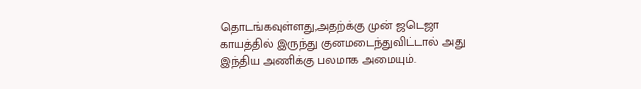தொடங்கவுள்ளது,அதற்க்கு முன் ஜடெஜா காயத்தில் இருந்து குனமடைந்துவிட்டால் அது இந்திய அணிக்கு பலமாக அமையும்.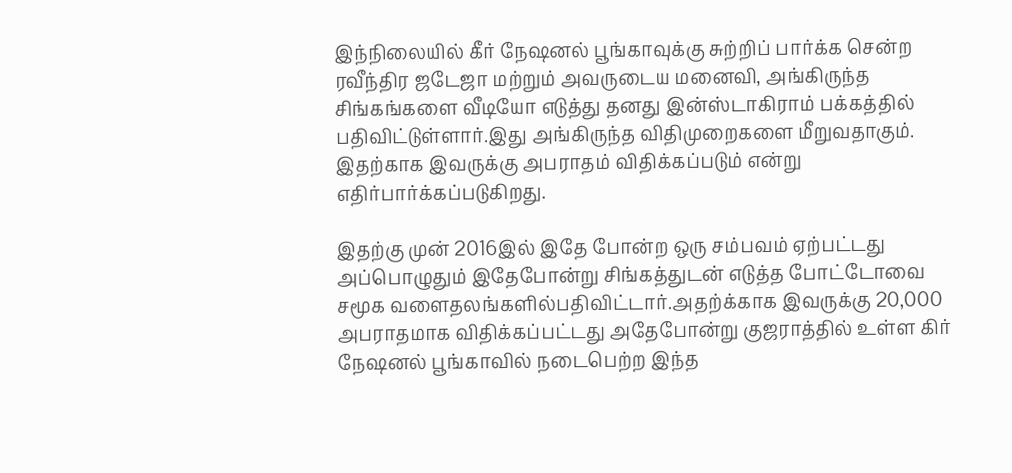இந்நிலையில் கீர் நேஷனல் பூங்காவுக்கு சுற்றிப் பார்க்க சென்ற ரவீந்திர ஜடேஜா மற்றும் அவருடைய மனைவி, அங்கிருந்த சிங்கங்களை வீடியோ எடுத்து தனது இன்ஸ்டாகிராம் பக்கத்தில் பதிவிட்டுள்ளார்.இது அங்கிருந்த விதிமுறைகளை மீறுவதாகும். இதற்காக இவருக்கு அபராதம் விதிக்கப்படும் என்று எதிர்பார்க்கப்படுகிறது.

இதற்கு முன் 2016இல் இதே போன்ற ஒரு சம்பவம் ஏற்பட்டது அப்பொழுதும் இதேபோன்று சிங்கத்துடன் எடுத்த போட்டோவை சமூக வளைதலங்களில்பதிவிட்டார்.அதற்க்காக இவருக்கு 20,000 அபராதமாக விதிக்கப்பட்டது அதேபோன்று குஜராத்தில் உள்ள கிர் நேஷனல் பூங்காவில் நடைபெற்ற இந்த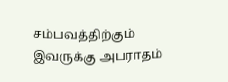சம்பவத்திற்கும் இவருக்கு அபராதம்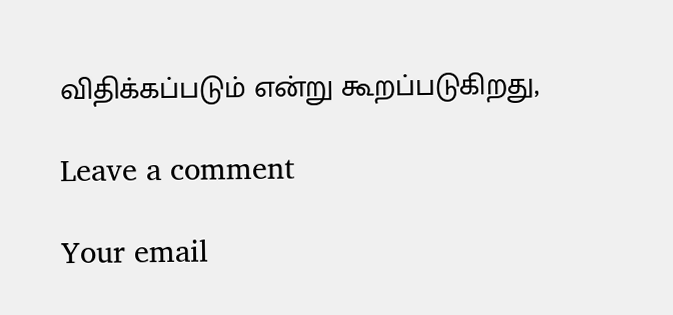விதிக்கப்படும் என்று கூறப்படுகிறது,

Leave a comment

Your email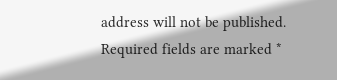address will not be published. Required fields are marked *